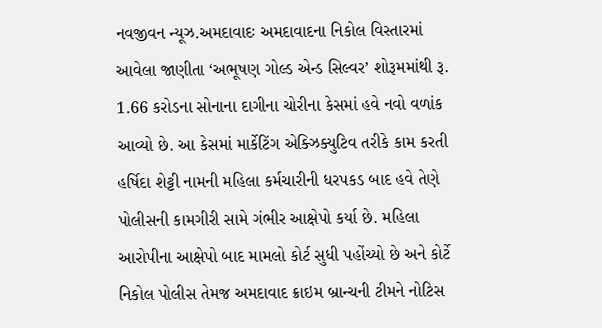નવજીવન ન્યૂઝ.અમદાવાદઃ અમદાવાદના નિકોલ વિસ્તારમાં આવેલા જાણીતા ‘અભૂષણ ગોલ્ડ એન્ડ સિલ્વર’ શોરૂમમાંથી રૂ. 1.66 કરોડના સોનાના દાગીના ચોરીના કેસમાં હવે નવો વળાંક આવ્યો છે. આ કેસમાં માર્કેટિંગ એક્ઝિક્યુટિવ તરીકે કામ કરતી હર્ષિદા શેટ્ટી નામની મહિલા કર્મચારીની ધરપકડ બાદ હવે તેણે પોલીસની કામગીરી સામે ગંભીર આક્ષેપો કર્યા છે. મહિલા આરોપીના આક્ષેપો બાદ મામલો કોર્ટ સુધી પહોંચ્યો છે અને કોર્ટે નિકોલ પોલીસ તેમજ અમદાવાદ ક્રાઇમ બ્રાન્ચની ટીમને નોટિસ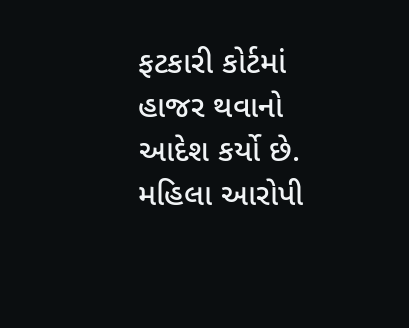ફટકારી કોર્ટમાં હાજર થવાનો આદેશ કર્યો છે.
મહિલા આરોપી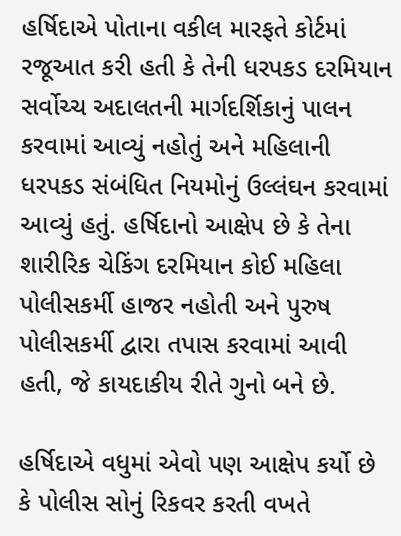હર્ષિદાએ પોતાના વકીલ મારફતે કોર્ટમાં રજૂઆત કરી હતી કે તેની ધરપકડ દરમિયાન સર્વોચ્ચ અદાલતની માર્ગદર્શિકાનું પાલન કરવામાં આવ્યું નહોતું અને મહિલાની ધરપકડ સંબંધિત નિયમોનું ઉલ્લંઘન કરવામાં આવ્યું હતું. હર્ષિદાનો આક્ષેપ છે કે તેના શારીરિક ચેકિંગ દરમિયાન કોઈ મહિલા પોલીસકર્મી હાજર નહોતી અને પુરુષ પોલીસકર્મી દ્વારા તપાસ કરવામાં આવી હતી, જે કાયદાકીય રીતે ગુનો બને છે.

હર્ષિદાએ વધુમાં એવો પણ આક્ષેપ કર્યો છે કે પોલીસ સોનું રિકવર કરતી વખતે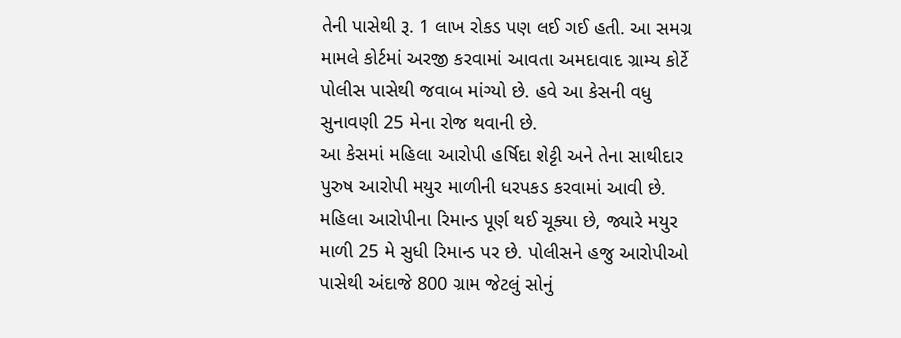તેની પાસેથી રૂ. 1 લાખ રોકડ પણ લઈ ગઈ હતી. આ સમગ્ર મામલે કોર્ટમાં અરજી કરવામાં આવતા અમદાવાદ ગ્રામ્ય કોર્ટે પોલીસ પાસેથી જવાબ માંગ્યો છે. હવે આ કેસની વધુ સુનાવણી 25 મેના રોજ થવાની છે.
આ કેસમાં મહિલા આરોપી હર્ષિદા શેટ્ટી અને તેના સાથીદાર પુરુષ આરોપી મયુર માળીની ધરપકડ કરવામાં આવી છે. મહિલા આરોપીના રિમાન્ડ પૂર્ણ થઈ ચૂક્યા છે, જ્યારે મયુર માળી 25 મે સુધી રિમાન્ડ પર છે. પોલીસને હજુ આરોપીઓ પાસેથી અંદાજે 800 ગ્રામ જેટલું સોનું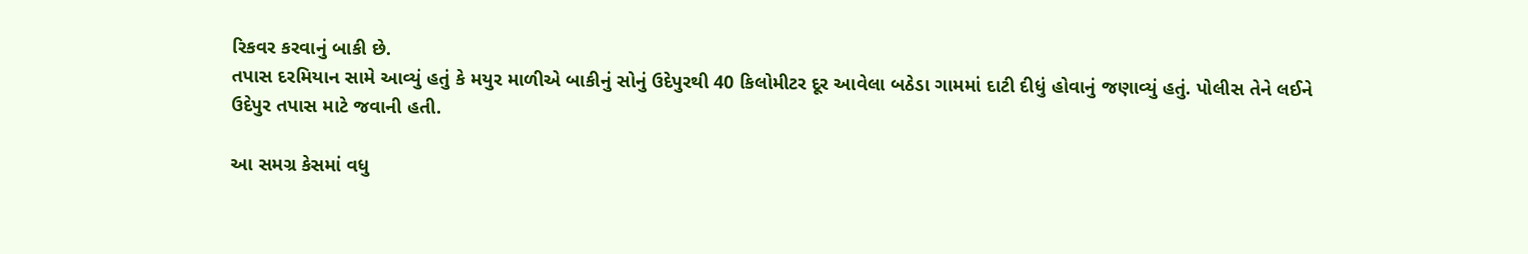રિકવર કરવાનું બાકી છે.
તપાસ દરમિયાન સામે આવ્યું હતું કે મયુર માળીએ બાકીનું સોનું ઉદેપુરથી 40 કિલોમીટર દૂર આવેલા બઠેડા ગામમાં દાટી દીધું હોવાનું જણાવ્યું હતું. પોલીસ તેને લઈને ઉદેપુર તપાસ માટે જવાની હતી.

આ સમગ્ર કેસમાં વધુ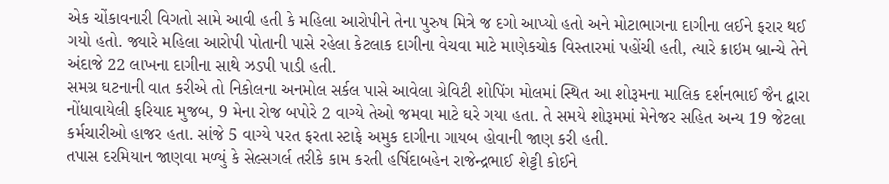એક ચોંકાવનારી વિગતો સામે આવી હતી કે મહિલા આરોપીને તેના પુરુષ મિત્રે જ દગો આપ્યો હતો અને મોટાભાગના દાગીના લઈને ફરાર થઈ ગયો હતો. જ્યારે મહિલા આરોપી પોતાની પાસે રહેલા કેટલાક દાગીના વેચવા માટે માણેકચોક વિસ્તારમાં પહોંચી હતી, ત્યારે ક્રાઇમ બ્રાન્ચે તેને અંદાજે 22 લાખના દાગીના સાથે ઝડપી પાડી હતી.
સમગ્ર ઘટનાની વાત કરીએ તો નિકોલના અનમોલ સર્કલ પાસે આવેલા ગ્રેવિટી શોપિંગ મોલમાં સ્થિત આ શોરૂમના માલિક દર્શનભાઈ જૈન દ્વારા નોંધાવાયેલી ફરિયાદ મુજબ, 9 મેના રોજ બપોરે 2 વાગ્યે તેઓ જમવા માટે ઘરે ગયા હતા. તે સમયે શોરૂમમાં મેનેજર સહિત અન્ય 19 જેટલા કર્મચારીઓ હાજર હતા. સાંજે 5 વાગ્યે પરત ફરતા સ્ટાફે અમુક દાગીના ગાયબ હોવાની જાણ કરી હતી.
તપાસ દરમિયાન જાણવા મળ્યું કે સેલ્સગર્લ તરીકે કામ કરતી હર્ષિદાબહેન રાજેન્દ્રભાઈ શેટ્ટી કોઈને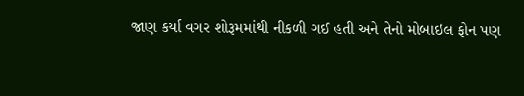જાણ કર્યા વગર શોરૂમમાંથી નીકળી ગઈ હતી અને તેનો મોબાઇલ ફોન પણ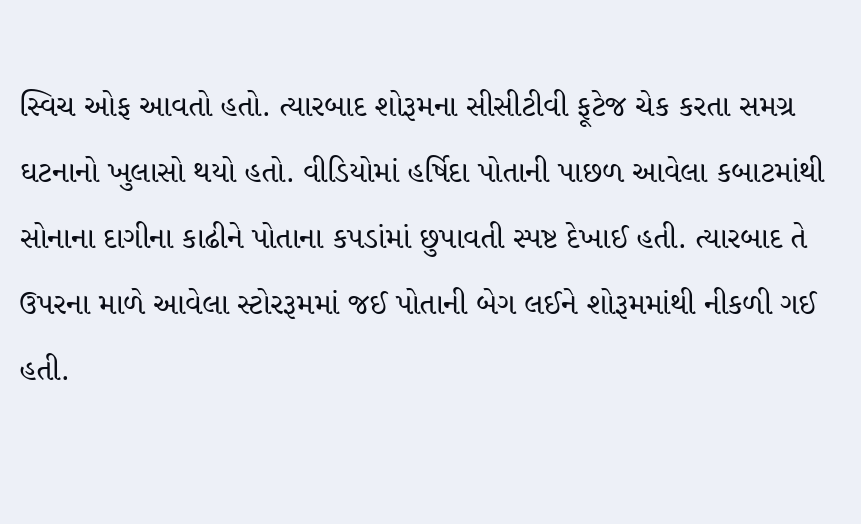સ્વિચ ઓફ આવતો હતો. ત્યારબાદ શોરૂમના સીસીટીવી ફૂટેજ ચેક કરતા સમગ્ર ઘટનાનો ખુલાસો થયો હતો. વીડિયોમાં હર્ષિદા પોતાની પાછળ આવેલા કબાટમાંથી સોનાના દાગીના કાઢીને પોતાના કપડાંમાં છુપાવતી સ્પષ્ટ દેખાઈ હતી. ત્યારબાદ તે ઉપરના માળે આવેલા સ્ટોરરૂમમાં જઈ પોતાની બેગ લઈને શોરૂમમાંથી નીકળી ગઈ હતી.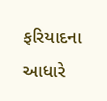ફરિયાદના આધારે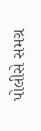પોલીસે સમગ્ર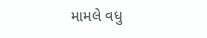મામલે વધુ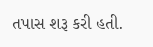તપાસ શરૂ કરી હતી.